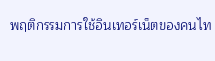พฤติกรรมการใช้อินเทอร์เน็ตของคนไท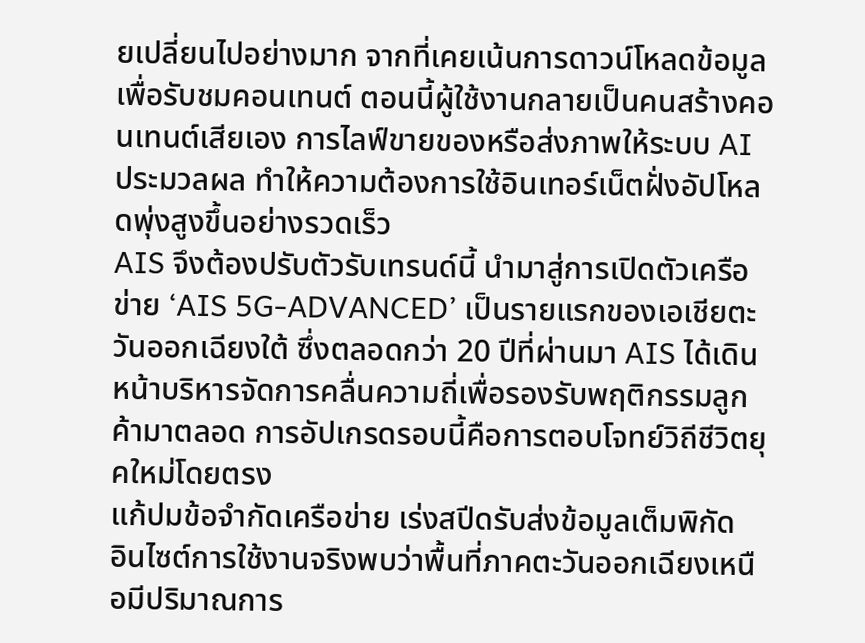ยเปลี่ยนไปอย่างมาก จากที่เคยเน้นการดาวน์โหลดข้อมูลเพื่อรับชมคอนเทนต์ ตอนนี้ผู้ใช้งานกลายเป็นคนสร้างคอนเทนต์เสียเอง การไลฟ์ขายของหรือส่งภาพให้ระบบ AI ประมวลผล ทำให้ความต้องการใช้อินเทอร์เน็ตฝั่งอัปโหลดพุ่งสูงขึ้นอย่างรวดเร็ว
AIS จึงต้องปรับตัวรับเทรนด์นี้ นำมาสู่การเปิดตัวเครือข่าย ‘AIS 5G-ADVANCED’ เป็นรายแรกของเอเชียตะวันออกเฉียงใต้ ซึ่งตลอดกว่า 20 ปีที่ผ่านมา AIS ได้เดินหน้าบริหารจัดการคลื่นความถี่เพื่อรองรับพฤติกรรมลูกค้ามาตลอด การอัปเกรดรอบนี้คือการตอบโจทย์วิถีชีวิตยุคใหม่โดยตรง
แก้ปมข้อจำกัดเครือข่าย เร่งสปีดรับส่งข้อมูลเต็มพิกัด
อินไซต์การใช้งานจริงพบว่าพื้นที่ภาคตะวันออกเฉียงเหนือมีปริมาณการ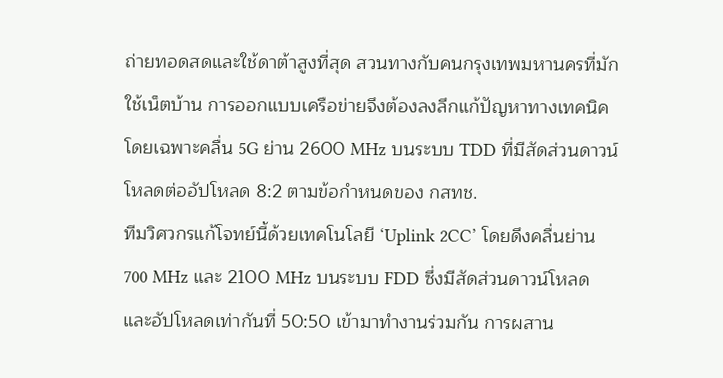ถ่ายทอดสดและใช้ดาต้าสูงที่สุด สวนทางกับคนกรุงเทพมหานครที่มักใช้เน็ตบ้าน การออกแบบเครือข่ายจึงต้องลงลึกแก้ปัญหาทางเทคนิค โดยเฉพาะคลื่น 5G ย่าน 2600 MHz บนระบบ TDD ที่มีสัดส่วนดาวน์โหลดต่ออัปโหลด 8:2 ตามข้อกำหนดของ กสทช.
ทีมวิศวกรแก้โจทย์นี้ด้วยเทคโนโลยี ‘Uplink 2CC’ โดยดึงคลื่นย่าน 700 MHz และ 2100 MHz บนระบบ FDD ซึ่งมีสัดส่วนดาวน์โหลดและอัปโหลดเท่ากันที่ 50:50 เข้ามาทำงานร่วมกัน การผสาน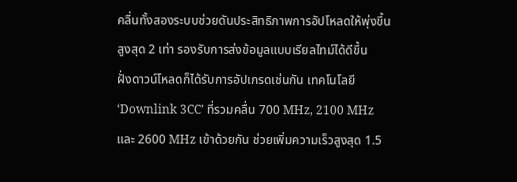คลื่นทั้งสองระบบช่วยดันประสิทธิภาพการอัปโหลดให้พุ่งขึ้นสูงสุด 2 เท่า รองรับการส่งข้อมูลแบบเรียลไทม์ได้ดีขึ้น
ฝั่งดาวน์โหลดก็ได้รับการอัปเกรดเช่นกัน เทคโนโลยี ‘Downlink 3CC’ ที่รวมคลื่น 700 MHz, 2100 MHz และ 2600 MHz เข้าด้วยกัน ช่วยเพิ่มความเร็วสูงสุด 1.5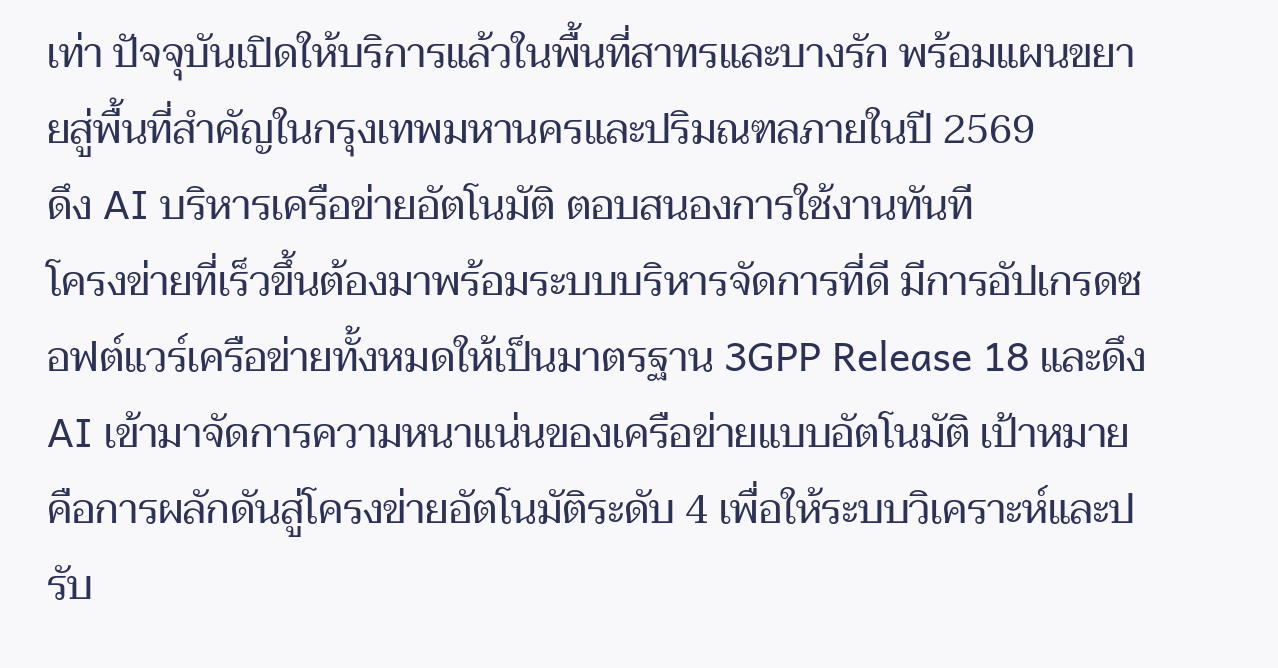เท่า ปัจจุบันเปิดให้บริการแล้วในพื้นที่สาทรและบางรัก พร้อมแผนขยายสู่พื้นที่สำคัญในกรุงเทพมหานครและปริมณฑลภายในปี 2569
ดึง AI บริหารเครือข่ายอัตโนมัติ ตอบสนองการใช้งานทันที
โครงข่ายที่เร็วขึ้นต้องมาพร้อมระบบบริหารจัดการที่ดี มีการอัปเกรดซอฟต์แวร์เครือข่ายทั้งหมดให้เป็นมาตรฐาน 3GPP Release 18 และดึง AI เข้ามาจัดการความหนาแน่นของเครือข่ายแบบอัตโนมัติ เป้าหมายคือการผลักดันสู่โครงข่ายอัตโนมัติระดับ 4 เพื่อให้ระบบวิเคราะห์และปรับ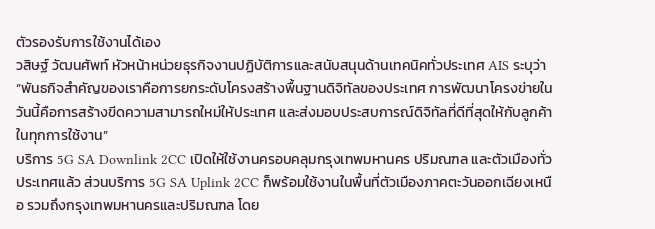ตัวรองรับการใช้งานได้เอง
วสิษฐ์ วัฒนศัพท์ หัวหน้าหน่วยธุรกิจงานปฏิบัติการและสนับสนุนด้านเทคนิคทั่วประเทศ AIS ระบุว่า “พันธกิจสำคัญของเราคือการยกระดับโครงสร้างพื้นฐานดิจิทัลของประเทศ การพัฒนาโครงข่ายในวันนี้คือการสร้างขีดความสามารถใหม่ให้ประเทศ และส่งมอบประสบการณ์ดิจิทัลที่ดีที่สุดให้กับลูกค้าในทุกการใช้งาน”
บริการ 5G SA Downlink 2CC เปิดให้ใช้งานครอบคลุมกรุงเทพมหานคร ปริมณฑล และตัวเมืองทั่วประเทศแล้ว ส่วนบริการ 5G SA Uplink 2CC ก็พร้อมใช้งานในพื้นที่ตัวเมืองภาคตะวันออกเฉียงเหนือ รวมถึงกรุงเทพมหานครและปริมณฑล โดย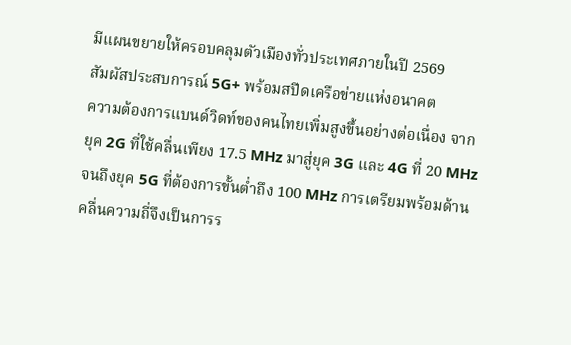มีแผนขยายให้ครอบคลุมตัวเมืองทั่วประเทศภายในปี 2569
สัมผัสประสบการณ์ 5G+ พร้อมสปีดเครือข่ายแห่งอนาคต
ความต้องการแบนด์วิดท์ของคนไทยเพิ่มสูงขึ้นอย่างต่อเนื่อง จากยุค 2G ที่ใช้คลื่นเพียง 17.5 MHz มาสู่ยุค 3G และ 4G ที่ 20 MHz จนถึงยุค 5G ที่ต้องการขั้นต่ำถึง 100 MHz การเตรียมพร้อมด้านคลื่นความถี่จึงเป็นการร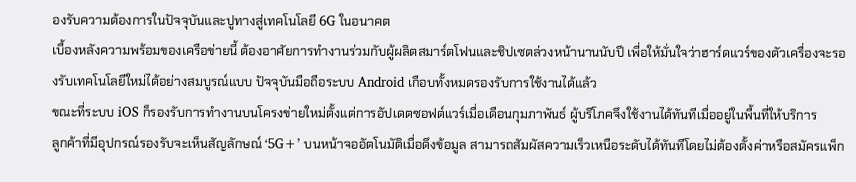องรับความต้องการในปัจจุบันและปูทางสู่เทคโนโลยี 6G ในอนาคต
เบื้องหลังความพร้อมของเครือข่ายนี้ ต้องอาศัยการทำงานร่วมกับผู้ผลิตสมาร์ตโฟนและชิปเซตล่วงหน้านานนับปี เพื่อให้มั่นใจว่าฮาร์ดแวร์ของตัวเครื่องจะรองรับเทคโนโลยีใหม่ได้อย่างสมบูรณ์แบบ ปัจจุบันมือถือระบบ Android เกือบทั้งหมดรองรับการใช้งานได้แล้ว
ขณะที่ระบบ iOS ก็รองรับการทำงานบนโครงข่ายใหม่ตั้งแต่การอัปเดตซอฟต์แวร์เมื่อเดือนกุมภาพันธ์ ผู้บริโภคจึงใช้งานได้ทันทีเมื่ออยู่ในพื้นที่ให้บริการ
ลูกค้าที่มีอุปกรณ์รองรับจะเห็นสัญลักษณ์ ‘5G+’ บนหน้าจออัตโนมัติเมื่อดึงข้อมูล สามารถสัมผัสความเร็วเหนือระดับได้ทันทีโดยไม่ต้องตั้งค่าหรือสมัครแพ็ก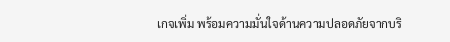เกจเพิ่ม พร้อมความมั่นใจด้านความปลอดภัยจากบริ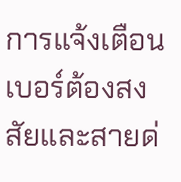การแจ้งเตือนเบอร์ต้องสงสัยและสายด่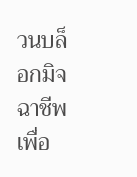วนบล็อกมิจฉาชีพ เพื่อ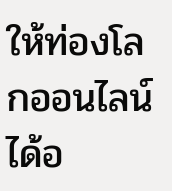ให้ท่องโลกออนไลน์ได้อ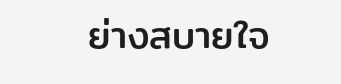ย่างสบายใจ